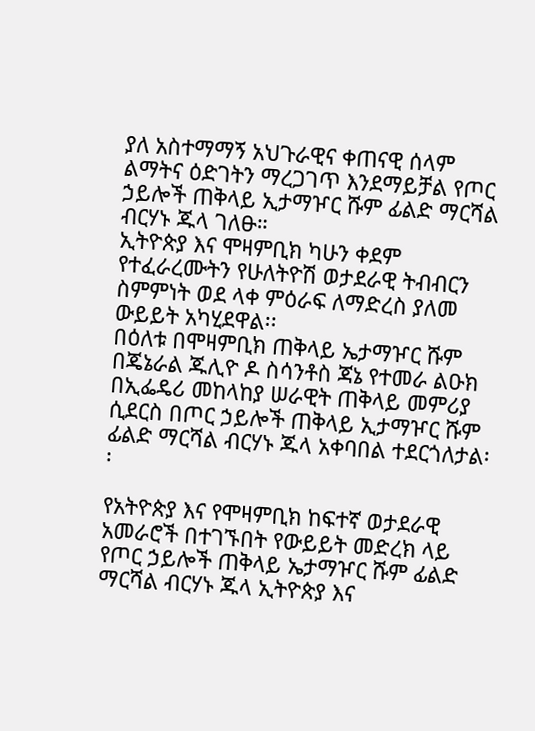ያለ አስተማማኝ አህጉራዊና ቀጠናዊ ሰላም ልማትና ዕድገትን ማረጋገጥ እንደማይቻል የጦር ኃይሎች ጠቅላይ ኢታማዦር ሹም ፊልድ ማርሻል ብርሃኑ ጁላ ገለፁ።
ኢትዮጵያ እና ሞዛምቢክ ካሁን ቀደም የተፈራረሙትን የሁለትዮሽ ወታደራዊ ትብብርን ስምምነት ወደ ላቀ ምዕራፍ ለማድረስ ያለመ ውይይት አካሂደዋል፡፡
በዕለቱ በሞዛምቢክ ጠቅላይ ኤታማዦር ሹም በጄኔራል ጁሊዮ ዶ ስሳንቶስ ጃኔ የተመራ ልዑክ በኢፌዴሪ መከላከያ ሠራዊት ጠቅላይ መምሪያ ሲደርስ በጦር ኃይሎች ጠቅላይ ኢታማዦር ሹም ፊልድ ማርሻል ብርሃኑ ጁላ አቀባበል ተደርጎለታል፡፡

የአትዮጵያ እና የሞዛምቢክ ከፍተኛ ወታደራዊ አመራሮች በተገኙበት የውይይት መድረክ ላይ የጦር ኃይሎች ጠቅላይ ኤታማዦር ሹም ፊልድ ማርሻል ብርሃኑ ጁላ ኢትዮጵያ እና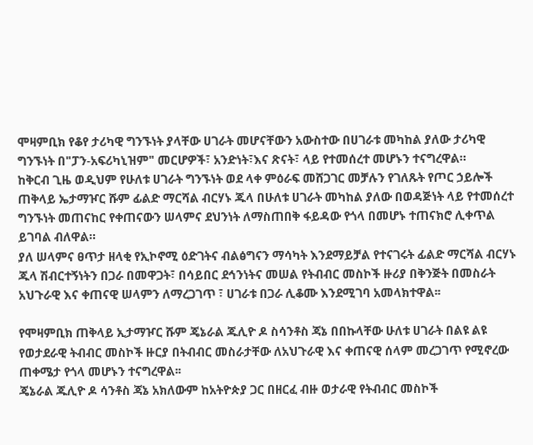ሞዛምቢክ የቆየ ታሪካዊ ግንኙነት ያላቸው ሀገራት መሆናቸውን አውስተው በሀገራቱ መካከል ያለው ታሪካዊ ግንኙነት በ"ፓን-አፍሪካኒዝም" መርሆዎች፣ አንድነት፣እና ጽናት፣ ላይ የተመሰረተ መሆኑን ተናግረዋል።
ከቅርብ ጊዜ ወዲህም የሁለቱ ሀገራት ግንኙነት ወደ ላቀ ምዕራፍ መሸጋገር መቻሉን የገለጹት የጦር ኃይሎች ጠቅላይ ኤታማዦር ሹም ፊልድ ማርሻል ብርሃኑ ጁላ በሁለቱ ሀገራት መካከል ያለው በወዳጅነት ላይ የተመሰረተ ግንኙነት መጠናከር የቀጠናውን ሠላምና ደህንነት ለማስጠበቅ ፋይዳው የጎላ በመሆኑ ተጠናክሮ ሊቀጥል ይገባል ብለዋል።
ያለ ሠላምና ፀጥታ ዘላቂ የኢኮኖሚ ዕድገትና ብልፅግናን ማሳካት እንደማይቻል የተናገሩት ፊልድ ማርሻል ብርሃኑ ጁላ ሽብርተኝነትን በጋራ በመዋጋት፣ በሳይበር ደኅንነትና መሠል የትብብር መስኮች ዙሪያ በቅንጅት በመስራት አህጉራዊ እና ቀጠናዊ ሠላምን ለማረጋገጥ ፣ ሀገራቱ በጋራ ሊቆሙ እንደሚገባ አመላክተዋል፡፡

የሞዛምቢክ ጠቅላይ ኢታማዦር ሹም ጄኔራል ጁሊዮ ዶ ስሳንቶስ ጃኔ በበኩላቸው ሁለቱ ሀገራት በልዩ ልዩ የወታደራዊ ትብብር መስኮች ዙርያ በትብብር መስራታቸው ለአህጉራዊ እና ቀጠናዊ ሰላም መረጋገጥ የሚኖረው ጠቀሜታ የጎላ መሆኑን ተናግረዋል፡፡
ጄኔራል ጁሊዮ ዶ ሳንቶስ ጃኔ አክለውም ከአትዮጵያ ጋር በዘርፈ ብዙ ወታራዊ የትብብር መስኮች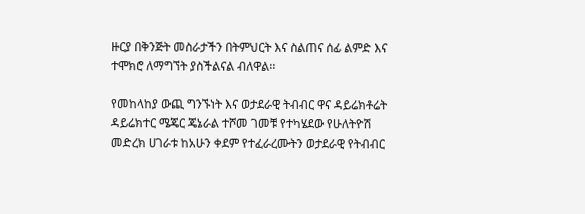ዙርያ በቅንጅት መስራታችን በትምህርት እና ስልጠና ሰፊ ልምድ እና ተሞክሮ ለማግኘት ያስችልናል ብለዋል፡፡

የመከላከያ ውጪ ግንኙነት እና ወታደራዊ ትብብር ዋና ዳይሬክቶሬት ዳይሬክተር ሜጄር ጄኔራል ተሾመ ገመቹ የተካሄደው የሁለትዮሽ መድረክ ሀገራቱ ከአሁን ቀደም የተፈራረሙትን ወታደራዊ የትብብር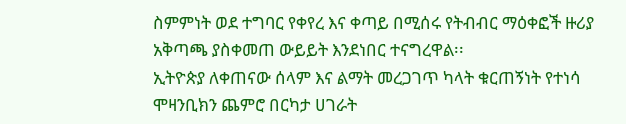ስምምነት ወደ ተግባር የቀየረ እና ቀጣይ በሚሰሩ የትብብር ማዕቀፎች ዙሪያ አቅጣጫ ያስቀመጠ ውይይት እንደነበር ተናግረዋል፡፡
ኢትዮጵያ ለቀጠናው ሰላም እና ልማት መረጋገጥ ካላት ቁርጠኝነት የተነሳ ሞዛንቢክን ጨምሮ በርካታ ሀገራት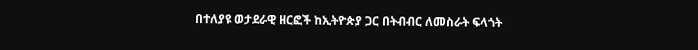በተለያዩ ወታደራዊ ዘርፎች ከኢትዮጵያ ጋር በትብብር ለመስራት ፍላጎት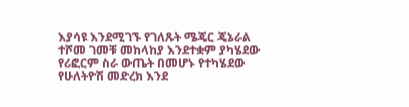እያሳዩ እንደሚገኙ የገለጹት ሜጄር ጄኔራል ተሾመ ገመቹ መከላከያ እንደተቋም ያካሄደው የሪፎርም ስራ ውጤት በመሆኑ የተካሄደው የሁለትዮሽ መድረክ እንደ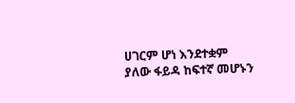ሀገርም ሆነ እንደተቋም ያለው ፋይዳ ከፍተኛ መሆኑን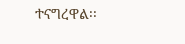ተናግረዋል፡፡